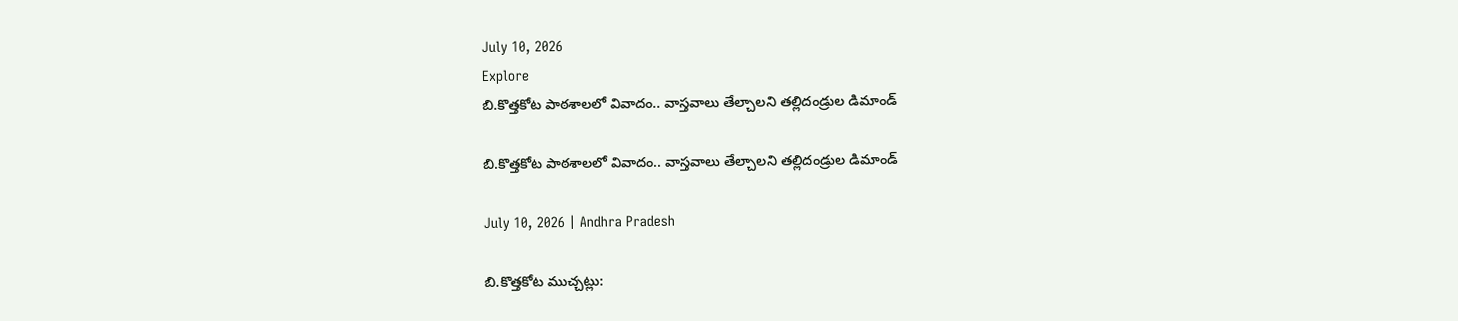July 10, 2026
Explore
బి.కొత్తకోట పాఠశాలలో వివాదం.. వాస్తవాలు తేల్చాలని తల్లిదండ్రుల డిమాండ్

బి.కొత్తకోట పాఠశాలలో వివాదం.. వాస్తవాలు తేల్చాలని తల్లిదండ్రుల డిమాండ్

July 10, 2026 | Andhra Pradesh

బి.కొత్తకోట ముచ్చట్లు: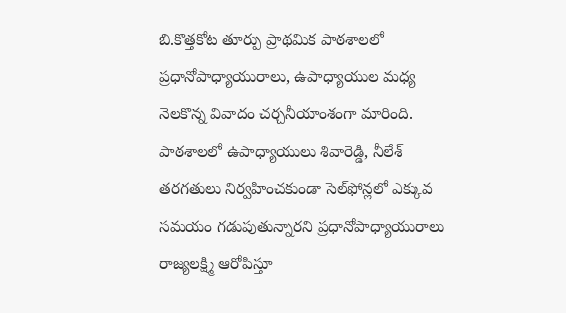బి.కొత్తకోట తూర్పు ప్రాథమిక పాఠశాలలో ప్రధానోపాధ్యాయురాలు, ఉపాధ్యాయుల మధ్య నెలకొన్న వివాదం చర్చనీయాంశంగా మారింది. పాఠశాలలో ఉపాధ్యాయులు శివారెడ్డి, నీలేశ్ తరగతులు నిర్వహించకుండా సెల్‌ఫోన్లలో ఎక్కువ సమయం గడుపుతున్నారని ప్రధానోపాధ్యాయురాలు రాజ్యలక్ష్మి ఆరోపిస్తూ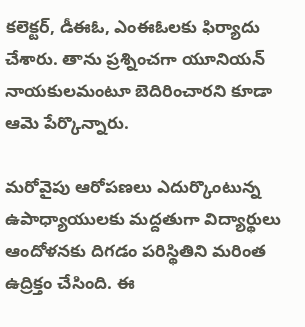కలెక్టర్, డీఈఓ, ఎంఈఓలకు ఫిర్యాదు చేశారు. తాను ప్రశ్నించగా యూనియన్ నాయకులమంటూ బెదిరించారని కూడా ఆమె పేర్కొన్నారు.

మరోవైపు ఆరోపణలు ఎదుర్కొంటున్న ఉపాధ్యాయులకు మద్దతుగా విద్యార్థులు ఆందోళనకు దిగడం పరిస్థితిని మరింత ఉద్రిక్తం చేసింది. ఈ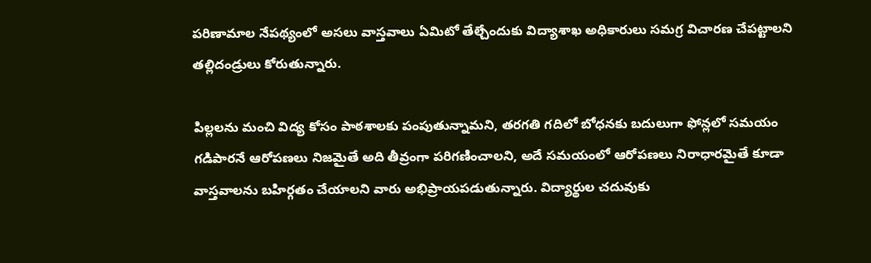పరిణామాల నేపథ్యంలో అసలు వాస్తవాలు ఏమిటో తేల్చేందుకు విద్యాశాఖ అధికారులు సమగ్ర విచారణ చేపట్టాలని తల్లిదండ్రులు కోరుతున్నారు.

పిల్లలను మంచి విద్య కోసం పాఠశాలకు పంపుతున్నామని, తరగతి గదిలో బోధనకు బదులుగా ఫోన్లలో సమయం గడిపారనే ఆరోపణలు నిజమైతే అది తీవ్రంగా పరిగణించాలని, అదే సమయంలో ఆరోపణలు నిరాధారమైతే కూడా వాస్తవాలను బహిర్గతం చేయాలని వారు అభిప్రాయపడుతున్నారు. విద్యార్థుల చదువుకు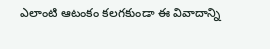ఎలాంటి ఆటంకం కలగకుండా ఈ వివాదాన్ని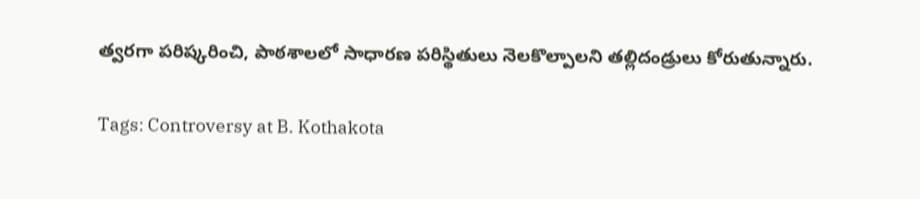త్వరగా పరిష్కరించి, పాఠశాలలో సాధారణ పరిస్థితులు నెలకొల్పాలని తల్లిదండ్రులు కోరుతున్నారు.

Tags: Controversy at B. Kothakota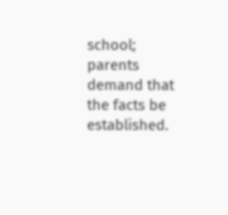school; parents demand that the facts be established.